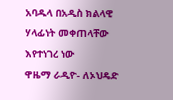አባዱላ በአዲስ ክልላዊ ሃላፊነት መቀጠላቸው እየተነገረ ነው
ዋዜማ ራዲዮ- ለኦህዴድ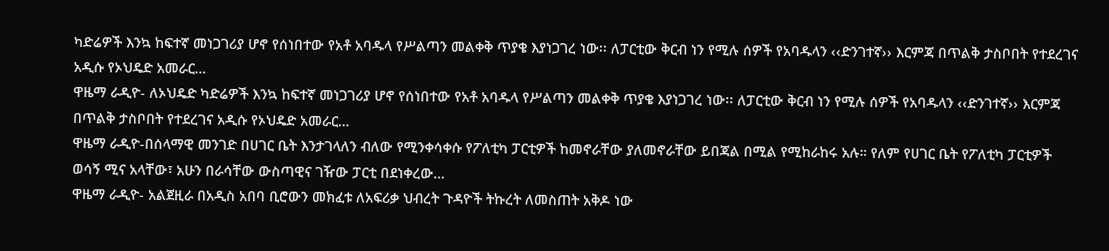ካድሬዎች እንኳ ከፍተኛ መነጋገሪያ ሆኖ የሰነበተው የአቶ አባዱላ የሥልጣን መልቀቅ ጥያቄ እያነጋገረ ነው፡፡ ለፓርቲው ቅርብ ነን የሚሉ ሰዎች የአባዱላን ‹‹ድንገተኛ›› እርምጃ በጥልቅ ታስቦበት የተደረገና አዲሱ የኦህዴድ አመራር…
ዋዜማ ራዲዮ- ለኦህዴድ ካድሬዎች እንኳ ከፍተኛ መነጋገሪያ ሆኖ የሰነበተው የአቶ አባዱላ የሥልጣን መልቀቅ ጥያቄ እያነጋገረ ነው፡፡ ለፓርቲው ቅርብ ነን የሚሉ ሰዎች የአባዱላን ‹‹ድንገተኛ›› እርምጃ በጥልቅ ታስቦበት የተደረገና አዲሱ የኦህዴድ አመራር…
ዋዜማ ራዲዮ-በሰላማዊ መንገድ በሀገር ቤት እንታገላለን ብለው የሚንቀሳቀሱ የፖለቲካ ፓርቲዎች ከመኖራቸው ያለመኖራቸው ይበጃል በሚል የሚከራከሩ አሉ። የለም የሀገር ቤት የፖለቲካ ፓርቲዎች ወሳኝ ሚና አላቸው፣ አሁን በራሳቸው ውስጣዊና ገዥው ፓርቲ በደነቀረው…
ዋዜማ ራዲዮ- አልጀዚራ በአዲስ አበባ ቢሮውን መክፈቱ ለአፍሪቃ ህብረት ጉዳዮች ትኩረት ለመስጠት አቅዶ ነው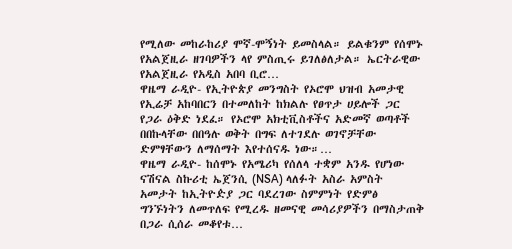የሚለው መከራከሪያ ሞኛ-ሞኝነት ይመስላል። ይልቁንም የሰሞኑ የአልጀዚራ ዘገባዎችን ላየ ምስጢሩ ይገለፅለታል። ኤርትራዊው የአልጀዚራ የአዲስ አበባ ቢሮ…
ዋዜማ ራዲዮ- የኢትዮጵያ መንግስት የኦሮሞ ህዝብ አመታዊ የኢሬቻ አከባበርን በተመለከት ከክልሉ የፀጥታ ሀይሎች ጋር የጋራ ዕቅድ ነደፈ። የኦሮሞ አክቲቪስቶችና አድመኛ ወጣቶች በበኩላቸው በበዓሉ ወቅት በግፍ ለተገደሉ ወገኖቻቸው ድምፃቸውን ለማሰማት እየተሰናዱ ነው።…
ዋዜማ ራዲዮ- ከሰሞኑ የአሜሪካ የሰለላ ተቋም አንዱ የሆነው ናሽናል ስኩሪቲ ኤጀንሲ (NSA) ላለፉት አስራ አምስት አመታት ከኢትዮዽያ ጋር ባደረገው ስምምነት የድምፅ ግንኙነትን ለመጥለፍ የሚረዱ ዘመናዊ መሳሪያዎችን በማስታጠቅ በጋራ ሲሰራ መቆየቱ…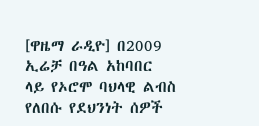[ዋዜማ ራዲዮ] በ2009 ኢሬቻ በዓል አከባበር ላይ የኦሮሞ ባህላዊ ልብስ የለበሱ የደህንነት ሰዎች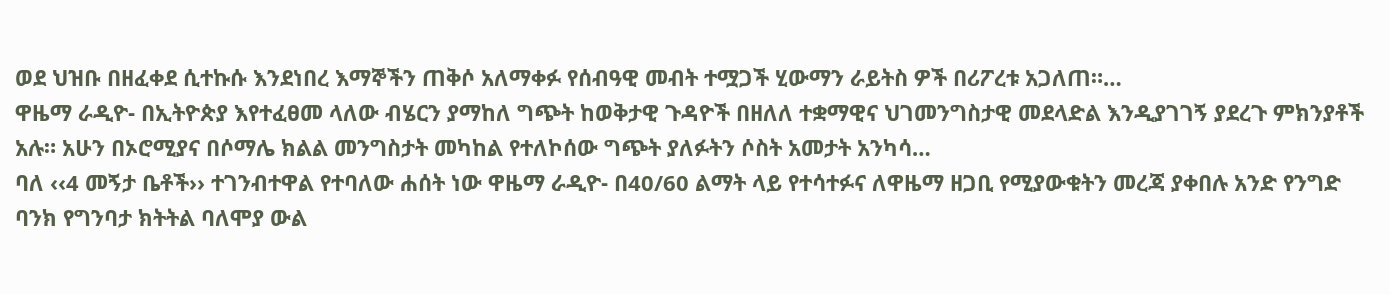ወደ ህዝቡ በዘፈቀደ ሲተኩሱ እንደነበረ እማኞችን ጠቅሶ አለማቀፉ የሰብዓዊ መብት ተሟጋች ሂውማን ራይትስ ዎች በሪፖረቱ አጋለጠ።…
ዋዜማ ራዲዮ- በኢትዮጵያ እየተፈፀመ ላለው ብሄርን ያማከለ ግጭት ከወቅታዊ ጉዳዮች በዘለለ ተቋማዊና ህገመንግስታዊ መደላድል እንዲያገገኝ ያደረጉ ምክንያቶች አሉ። አሁን በኦሮሚያና በሶማሌ ክልል መንግስታት መካከል የተለኮሰው ግጭት ያለፉትን ሶስት አመታት አንካሳ…
ባለ ‹‹4 መኝታ ቤቶች›› ተገንብተዋል የተባለው ሐሰት ነው ዋዜማ ራዲዮ- በ40/60 ልማት ላይ የተሳተፉና ለዋዜማ ዘጋቢ የሚያውቁትን መረጃ ያቀበሉ አንድ የንግድ ባንክ የግንባታ ክትትል ባለሞያ ውል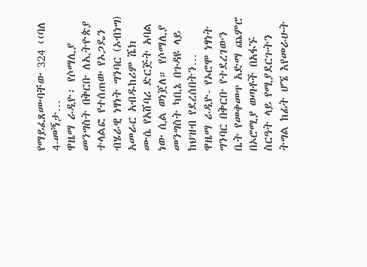የማይፈጸሙባቸው 324 ‹‹ባለ 4-መኝታ…
ዋዜማ ራዲዮ፡ የሶማሊያ መንግስት በቅርቡ ለኢትዮጵያ ተላልፎ የተሰጠው የኦጋዴን ብሄራዊ ነፃነት ግንባር (ኦብነግ) አመራር አብዱከሪም ሼክ ሙሴ የአሸባሪ ድርጅት አባል ነው ሲል ወነጀለ። የሶማሊያ መንግስት ካቢኔ በጉዳዩ ላይ ከህዝብ የደረሰበትን…
ዋዜማ ራዲዮ- የኦሮሞ ነፃነት ግንባር በቅርቡ የተደረገውን ቤት የመቀመጥ አድማ ጨምሮ በኦሮሚያ ወጣቶች በአፋኙ ስርዓት ላይ የሚያደርጉትን ትግል ከፊት ሆኜ እየመራሁት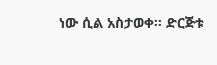ነው ሲል አስታወቀ። ድርጅቱ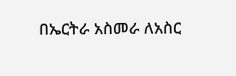በኤርትራ አስመራ ለአስር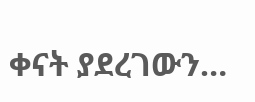ቀናት ያደረገውን…